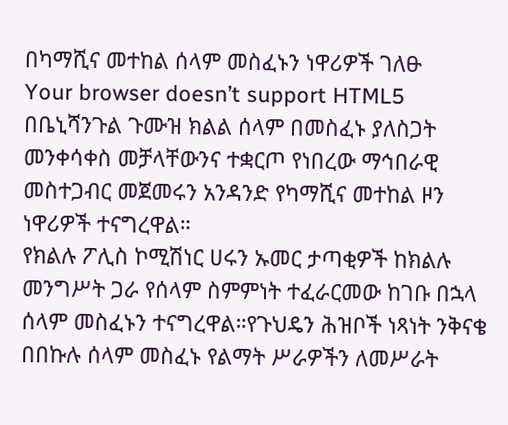በካማሺና መተከል ሰላም መስፈኑን ነዋሪዎች ገለፁ
Your browser doesn’t support HTML5
በቤኒሻንጉል ጉሙዝ ክልል ሰላም በመስፈኑ ያለስጋት መንቀሳቀስ መቻላቸውንና ተቋርጦ የነበረው ማኅበራዊ መስተጋብር መጀመሩን አንዳንድ የካማሺና መተከል ዞን ነዋሪዎች ተናግረዋል።
የክልሉ ፖሊስ ኮሚሽነር ሀሩን ኡመር ታጣቂዎች ከክልሉ መንግሥት ጋራ የሰላም ስምምነት ተፈራርመው ከገቡ በኋላ ሰላም መስፈኑን ተናግረዋል።የጉህዴን ሕዝቦች ነጻነት ንቅናቄ በበኩሉ ሰላም መስፈኑ የልማት ሥራዎችን ለመሥራት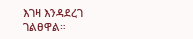እገዛ እንዳደረገ ገልፀዋል።